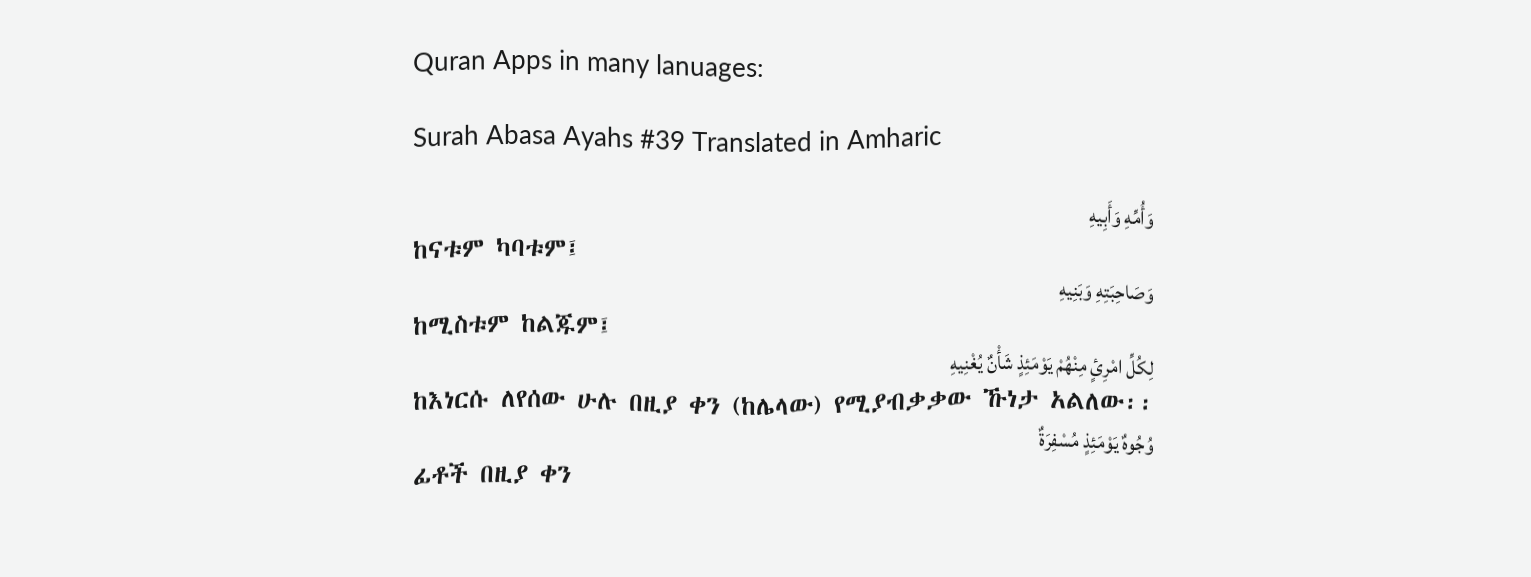Quran Apps in many lanuages:

Surah Abasa Ayahs #39 Translated in Amharic

وَأُمِّهِ وَأَبِيهِ
ከናቱም ካባቱም፤
وَصَاحِبَتِهِ وَبَنِيهِ
ከሚስቱም ከልጁም፤
لِكُلِّ امْرِئٍ مِنْهُمْ يَوْمَئِذٍ شَأْنٌ يُغْنِيهِ
ከእነርሱ ለየሰው ሁሉ በዚያ ቀን (ከሌላው) የሚያብቃቃው ኹነታ አልለው፡፡
وُجُوهٌ يَوْمَئِذٍ مُسْفِرَةٌ
ፊቶች በዚያ ቀን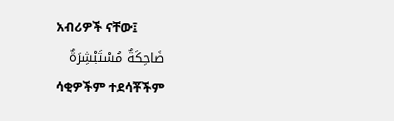አብሪዎች ናቸው፤
ضَاحِكَةٌ مُسْتَبْشِرَةٌ
ሳቂዎችም ተደሳቾችም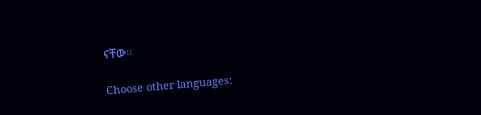ናቸው፡፡

Choose other languages: